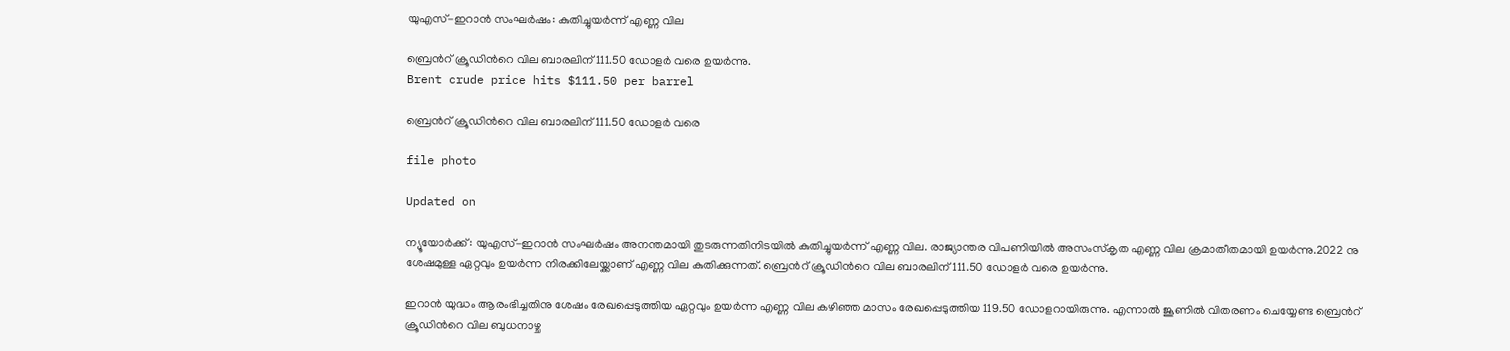യുഎസ്-ഇറാൻ സംഘർഷം: കുതിച്ചുയർന്ന് എണ്ണ വില

ബ്രെന്‍റ് ക്രൂഡിന്‍റെ വില ബാരലിന് 111.50 ഡോളർ വരെ ഉയർന്നു.
Brent crude price hits $111.50 per barrel

ബ്രെന്‍റ് ക്രൂഡിന്‍റെ വില ബാരലിന് 111.50 ഡോളർ വരെ

file photo

Updated on

ന്യൂയോർക്ക്: യുഎസ്-ഇറാൻ സംഘർഷം അനന്തമായി തുടരുന്നതിനിടയിൽ കുതിച്ചുയർന്ന് എണ്ണ വില. രാജ്യാന്തര വിപണിയിൽ അസംസ്കൃത എണ്ണ വില ക്രമാതീതമായി ഉയർന്നു.2022 നു ശേഷമുള്ള ഏറ്റവും ഉയർന്ന നിരക്കിലേയ്ക്കാണ് എണ്ണ വില കുതിക്കുന്നത്. ബ്രെന്‍റ് ക്രൂഡിന്‍റെ വില ബാരലിന് 111.50 ഡോളർ വരെ ഉയർന്നു.

ഇറാൻ യുദ്ധം ആരംഭിച്ചതിനു ശേഷം രേഖപ്പെടുത്തിയ ഏറ്റവും ഉയർന്ന എണ്ണ വില കഴിഞ്ഞ മാസം രേഖപ്പെടുത്തിയ 119.50 ഡോളറായിരുന്നു. എന്നാൽ ജൂണിൽ വിതരണം ചെയ്യേണ്ട ബ്രെന്‍റ് ക്രൂഡിന്‍റെ വില ബുധനാഴ്ച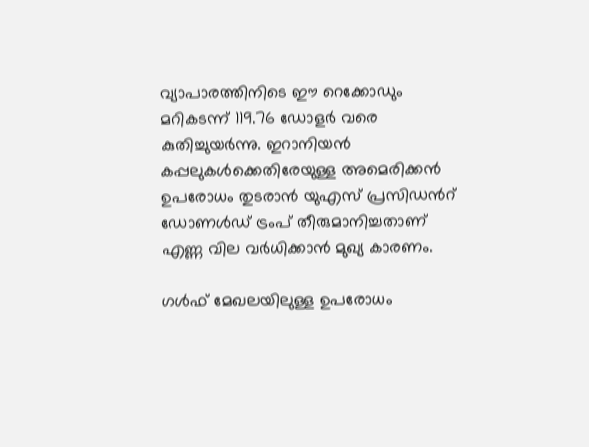വ്യാപാരത്തിനിടെ ഈ റെക്കോഡും മറികടന്ന് 119.76 ഡോളർ വരെ കുതിച്ചുയർന്നു. ഇറാനിയൻ കപ്പലുകൾക്കെതിരേയുള്ള അമെരിക്കൻ ഉപരോധം തുടരാൻ യുഎസ് പ്രസിഡന്‍റ് ഡോണൾഡ് ട്രംപ് തീരുമാനിച്ചതാണ് എണ്ണ വില വർധിക്കാൻ മുഖ്യ കാരണം.

ഗൾഫ് മേഖലയിലുള്ള ഉപരോധം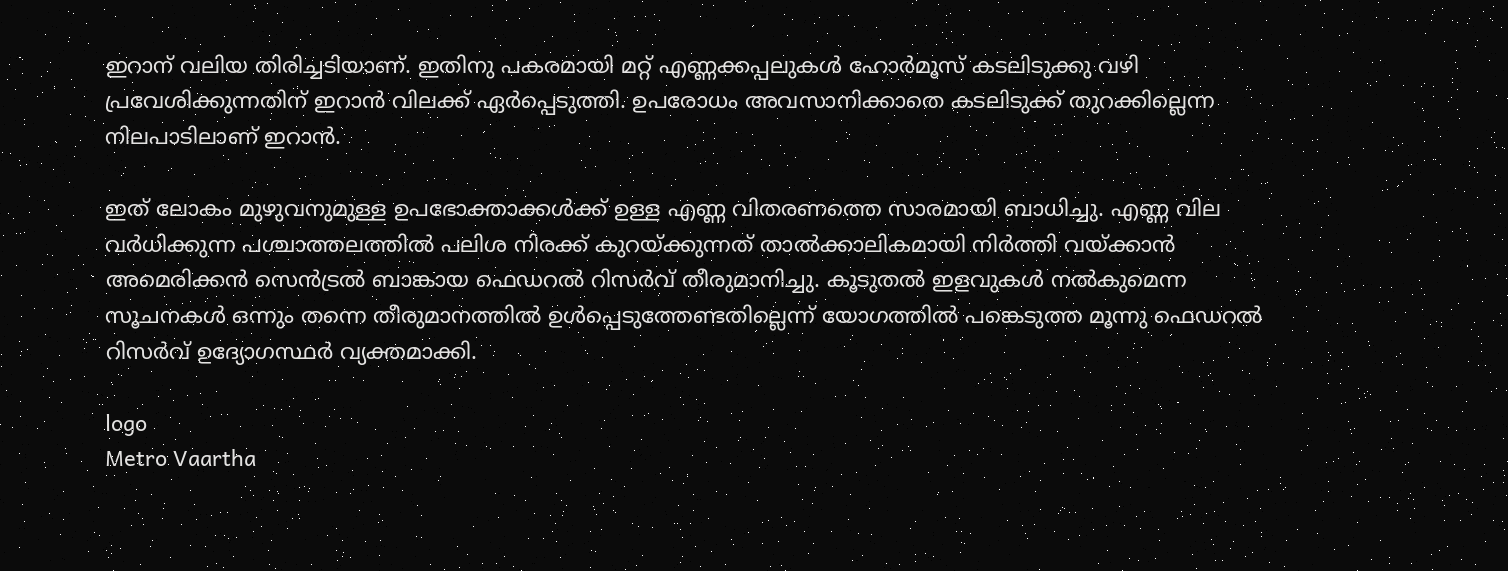ഇറാന് വലിയ തിരിച്ചടിയാണ്. ഇതിനു പകരമായി മറ്റ് എണ്ണക്കപ്പലുകൾ ഹോർമൂസ് കടലിടുക്കു വഴി പ്രവേശിക്കുന്നതിന് ഇറാൻ വിലക്ക് ഏർപ്പെടുത്തി. ഉപരോധം അവസാനിക്കാതെ കടലിടുക്ക് തുറക്കില്ലെന്ന നിലപാടിലാണ് ഇറാൻ.

ഇത് ലോകം മുഴുവനുമുള്ള ഉപഭോക്താക്കൾക്ക് ഉള്ള എണ്ണ വിതരണത്തെ സാരമായി ബാധിച്ചു. എണ്ണ വില വർധിക്കുന്ന പശ്ചാത്തലത്തിൽ പലിശ നിരക്ക് കുറയ്ക്കുന്നത് താൽക്കാലികമായി നിർത്തി വയ്ക്കാൻ അമെരിക്കൻ സെൻട്രൽ ബാങ്കായ ഫെഡറൽ റിസർവ് തീരുമാനിച്ചു. കൂടുതൽ ഇളവുകൾ നൽകുമെന്ന സൂചനകൾ ഒന്നും തന്നെ തീരുമാനത്തിൽ ഉൾപ്പെടുത്തേണ്ടതില്ലെന്ന് യോഗത്തിൽ പങ്കെടുത്ത മൂന്നു ഫെഡറൽ റിസർവ് ഉദ്യോഗസ്ഥർ വ്യക്തമാക്കി.

logo
Metro Vaartha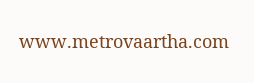www.metrovaartha.com